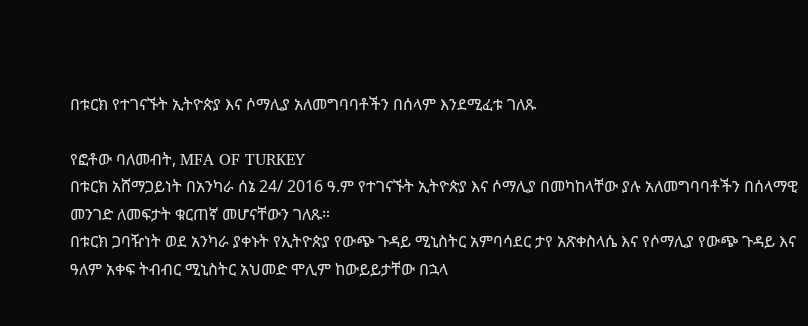በቱርክ የተገናኙት ኢትዮጵያ እና ሶማሊያ አለመግባባቶችን በሰላም እንደሚፈቱ ገለጹ

የፎቶው ባለመብት, MFA OF TURKEY
በቱርክ አሸማጋይነት በአንካራ ሰኔ 24/ 2016 ዓ.ም የተገናኙት ኢትዮጵያ እና ሶማሊያ በመካከላቸው ያሉ አለመግባባቶችን በሰላማዊ መንገድ ለመፍታት ቁርጠኛ መሆናቸውን ገለጹ።
በቱርክ ጋባዥነት ወደ አንካራ ያቀኑት የኢትዮጵያ የውጭ ጉዳይ ሚኒስትር አምባሳደር ታየ አጽቀስላሴ እና የሶማሊያ የውጭ ጉዳይ እና ዓለም አቀፍ ትብብር ሚኒስትር አህመድ ሞሊም ከውይይታቸው በኋላ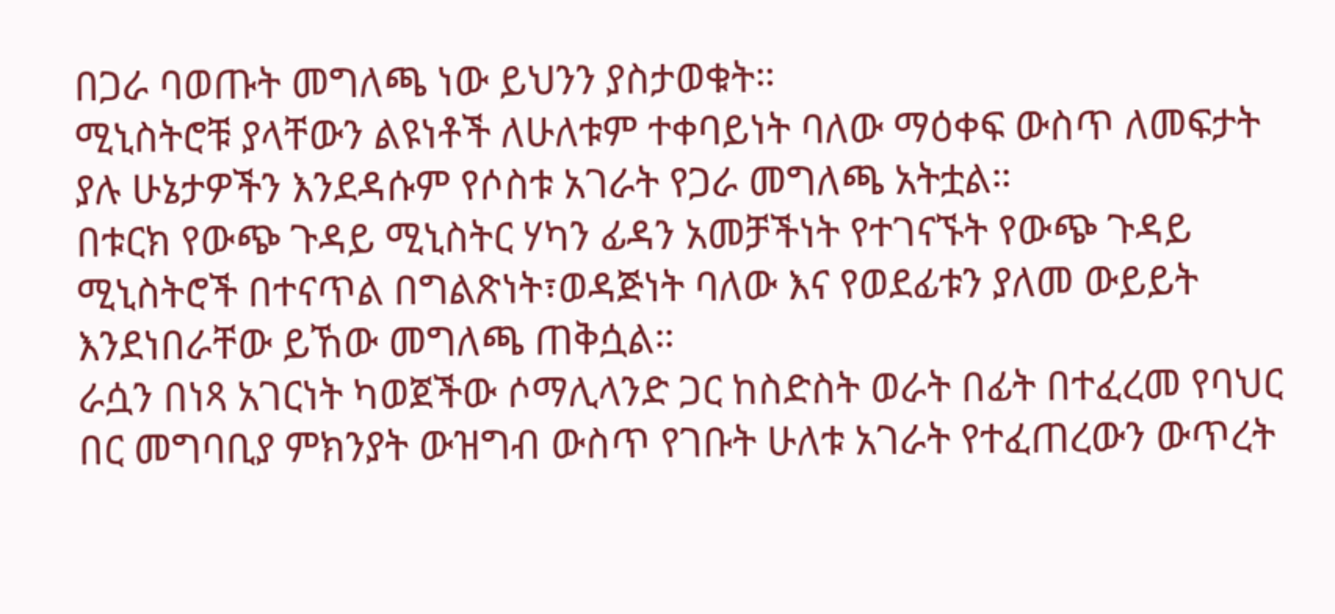በጋራ ባወጡት መግለጫ ነው ይህንን ያስታወቁት።
ሚኒስትሮቹ ያላቸውን ልዩነቶች ለሁለቱም ተቀባይነት ባለው ማዕቀፍ ውስጥ ለመፍታት ያሉ ሁኔታዎችን እንደዳሱም የሶስቱ አገራት የጋራ መግለጫ አትቷል።
በቱርክ የውጭ ጉዳይ ሚኒስትር ሃካን ፊዳን አመቻችነት የተገናኙት የውጭ ጉዳይ ሚኒስትሮች በተናጥል በግልጽነት፣ወዳጅነት ባለው እና የወደፊቱን ያለመ ውይይት እንደነበራቸው ይኸው መግለጫ ጠቅሷል።
ራሷን በነጻ አገርነት ካወጀችው ሶማሊላንድ ጋር ከስድስት ወራት በፊት በተፈረመ የባህር በር መግባቢያ ምክንያት ውዝግብ ውስጥ የገቡት ሁለቱ አገራት የተፈጠረውን ውጥረት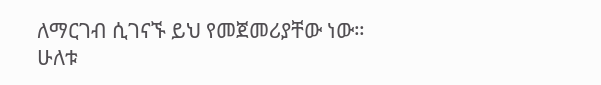ለማርገብ ሲገናኙ ይህ የመጀመሪያቸው ነው።
ሁለቱ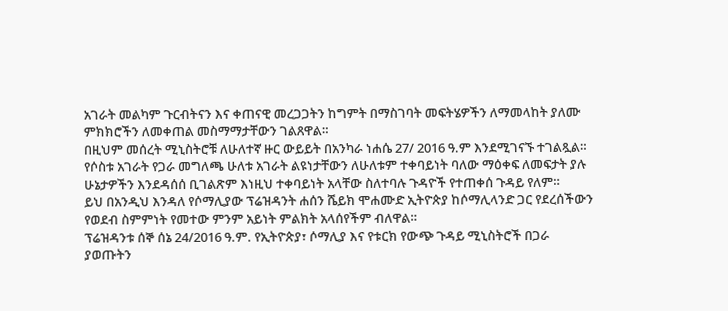አገራት መልካም ጉርብትናን እና ቀጠናዊ መረጋጋትን ከግምት በማስገባት መፍትሄዎችን ለማመላከት ያለሙ ምክክሮችን ለመቀጠል መስማማታቸውን ገልጸዋል።
በዚህም መሰረት ሚኒስትሮቹ ለሁለተኛ ዙር ውይይት በአንካራ ነሐሴ 27/ 2016 ዓ.ም እንደሚገናኙ ተገልጿል።
የሶስቱ አገራት የጋራ መግለጫ ሁለቱ አገራት ልዩነታቸውን ለሁለቱም ተቀባይነት ባለው ማዕቀፍ ለመፍታት ያሉ ሁኔታዎችን እንደዳሰሰ ቢገልጽም እነዚህ ተቀባይነት አላቸው ስለተባሉ ጉዳዮች የተጠቀሰ ጉዳይ የለም።
ይህ በአንዲህ እንዳለ የሶማሊያው ፕሬዝዳንት ሐሰን ሼይክ ሞሐሙድ ኢትዮጵያ ከሶማሊላንድ ጋር የደረሰችውን የወደብ ስምምነት የመተው ምንም አይነት ምልክት አላሰየችም ብለዋል።
ፕሬዝዳንቱ ሰኞ ሰኔ 24/2016 ዓ.ም. የኢትዮጵያ፣ ሶማሊያ እና የቱርክ የውጭ ጉዳይ ሚኒስትሮች በጋራ ያወጡትን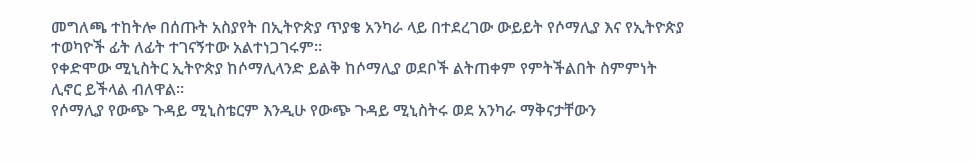መግለጫ ተከትሎ በሰጡት አስያየት በኢትዮጵያ ጥያቄ አንካራ ላይ በተደረገው ውይይት የሶማሊያ እና የኢትዮጵያ ተወካዮች ፊት ለፊት ተገናኝተው አልተነጋገሩም።
የቀድሞው ሚኒስትር ኢትዮጵያ ከሶማሊላንድ ይልቅ ከሶማሊያ ወደቦች ልትጠቀም የምትችልበት ስምምነት ሊኖር ይችላል ብለዋል።
የሶማሊያ የውጭ ጉዳይ ሚኒስቴርም እንዲሁ የውጭ ጉዳይ ሚኒስትሩ ወደ አንካራ ማቅናታቸውን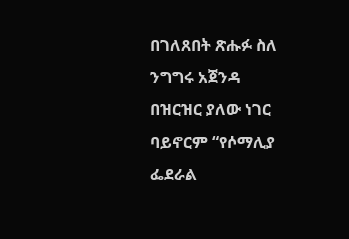በገለጸበት ጽሑፉ ስለ ንግግሩ አጀንዳ በዝርዝር ያለው ነገር ባይኖርም “የሶማሊያ ፌደራል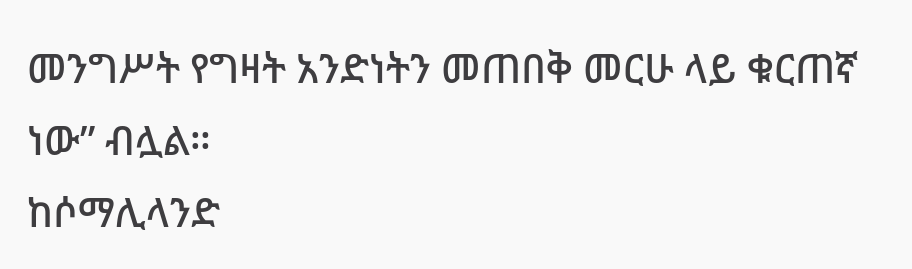መንግሥት የግዛት አንድነትን መጠበቅ መርሁ ላይ ቁርጠኛ ነው” ብሏል።
ከሶማሊላንድ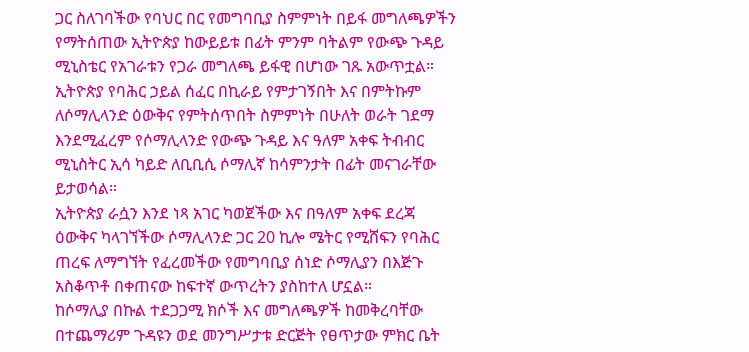ጋር ስለገባችው የባህር በር የመግባቢያ ስምምነት በይፋ መግለጫዎችን የማትሰጠው ኢትዮጵያ ከውይይቱ በፊት ምንም ባትልም የውጭ ጉዳይ ሚኒስቴር የአገራቱን የጋራ መግለጫ ይፋዊ በሆነው ገጹ አውጥቷል።
ኢትዮጵያ የባሕር ኃይል ሰፈር በኪራይ የምታገኝበት እና በምትኩም ለሶማሊላንድ ዕውቅና የምትሰጥበት ስምምነት በሁለት ወራት ገደማ እንደሚፈረም የሶማሊላንድ የውጭ ጉዳይ እና ዓለም አቀፍ ትብብር ሚኒስትር ኢሳ ካይድ ለቢቢሲ ሶማሊኛ ከሳምንታት በፊት መናገራቸው ይታወሳል።
ኢትዮጵያ ራሷን እንደ ነጻ አገር ካወጀችው እና በዓለም አቀፍ ደረጃ ዕውቅና ካላገኘችው ሶማሊላንድ ጋር 20 ኪሎ ሜትር የሚሸፍን የባሕር ጠረፍ ለማግኘት የፈረመችው የመግባቢያ ሰነድ ሶማሊያን በእጅጉ አስቆጥቶ በቀጠናው ከፍተኛ ውጥረትን ያስከተለ ሆኗል።
ከሶማሊያ በኩል ተደጋጋሚ ክሶች እና መግለጫዎች ከመቅረባቸው በተጨማሪም ጉዳዩን ወደ መንግሥታቱ ድርጅት የፀጥታው ምክር ቤት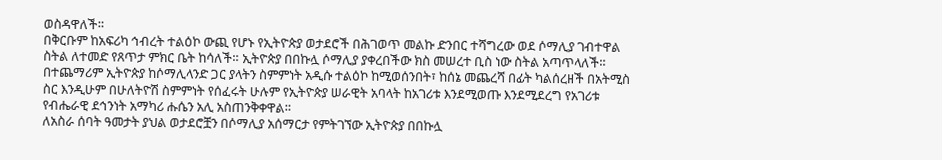ወስዳዋለች።
በቅርቡም ከአፍሪካ ኅብረት ተልዕኮ ውጪ የሆኑ የኢትዮጵያ ወታደሮች በሕገወጥ መልኩ ድንበር ተሻግረው ወደ ሶማሊያ ገብተዋል ስትል ለተመድ የጸጥታ ምክር ቤት ከሳለች። ኢትዮጵያ በበኩሏ ሶማሊያ ያቀረበችው ክስ መሠረተ ቢስ ነው ስትል አጣጥላለች።
በተጨማሪም ኢትዮጵያ ከሶማሊላንድ ጋር ያላትን ስምምነት አዲሱ ተልዕኮ ከሚወሰንበት፣ ከሰኔ መጨረሻ በፊት ካልሰረዘች በአትሚስ ስር እንዲሁም በሁለትዮሽ ስምምነት የሰፈሩት ሁሉም የኢትዮጵያ ሠራዊት አባላት ከአገሪቱ እንደሚወጡ እንደሚደረግ የአገሪቱ የብሔራዊ ደኅንነት አማካሪ ሑሴን አሊ አስጠንቅቀዋል።
ለአስራ ሰባት ዓመታት ያህል ወታደሮቿን በሶማሊያ አሰማርታ የምትገኘው ኢትዮጵያ በበኩሏ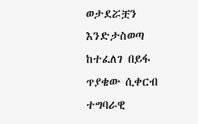ወታደሯቿን እንድታስወጣ ከተፈለገ በይፋ ጥያቄው ሲቀርብ ተግባራዊ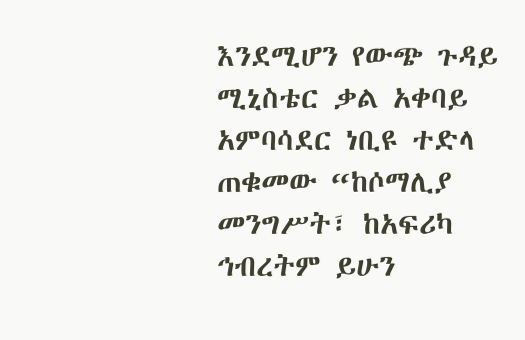እንደሚሆን የውጭ ጉዳይ ሚኒስቴር ቃል አቀባይ አምባሳደር ነቢዩ ተድላ ጠቁመው “ከሶማሊያ መንግሥት፣ ከአፍሪካ ኅብረትም ይሁን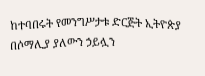ከተባበሩት የመንግሥታቱ ድርጅት ኢትዮጵያ በሶማሊያ ያለውን ኃይሏን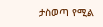ታስወጣ የሚል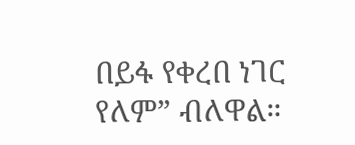በይፋ የቀረበ ነገር የለም” ብለዋል።